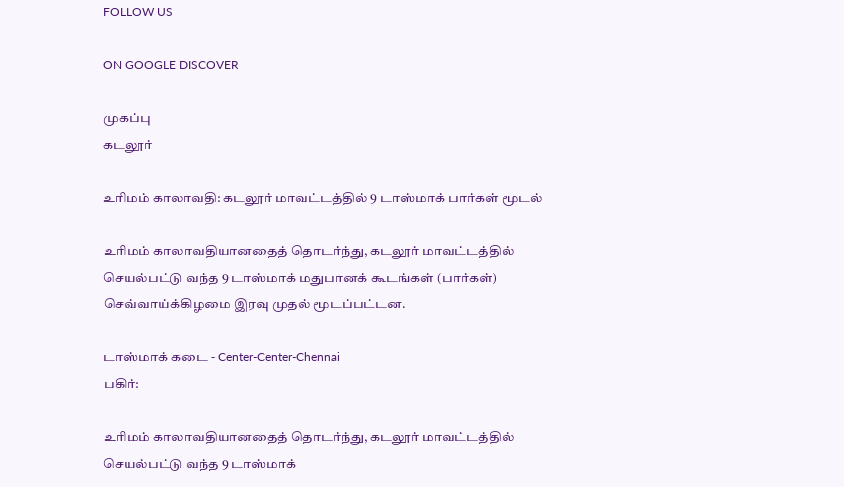FOLLOW US

ON GOOGLE DISCOVER

முகப்பு
கடலூர்

உரிமம் காலாவதி: கடலூர் மாவட்டத்தில் 9 டாஸ்மாக் பார்கள் மூடல்

உரிமம் காலாவதியானதைத் தொடர்ந்து, கடலூர் மாவட்டத்தில் செயல்பட்டு வந்த 9 டாஸ்மாக் மதுபானக் கூடங்கள் (பார்கள்) செவ்வாய்க்கிழமை இரவு முதல் மூடப்பட்டன.

டாஸ்மாக் கடை - Center-Center-Chennai
பகிர்:

உரிமம் காலாவதியானதைத் தொடர்ந்து, கடலூர் மாவட்டத்தில் செயல்பட்டு வந்த 9 டாஸ்மாக்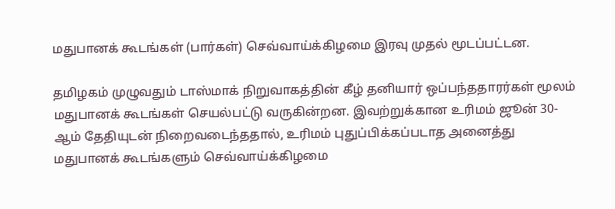மதுபானக் கூடங்கள் (பார்கள்) செவ்வாய்க்கிழமை இரவு முதல் மூடப்பட்டன.

தமிழகம் முழுவதும் டாஸ்மாக் நிறுவாகத்தின் கீழ் தனியார் ஒப்பந்ததாரர்கள் மூலம் மதுபானக் கூடங்கள் செயல்பட்டு வருகின்றன. இவற்றுக்கான உரிமம் ஜூன் 30-ஆம் தேதியுடன் நிறைவடைந்ததால், உரிமம் புதுப்பிக்கப்படாத அனைத்து மதுபானக் கூடங்களும் செவ்வாய்க்கிழமை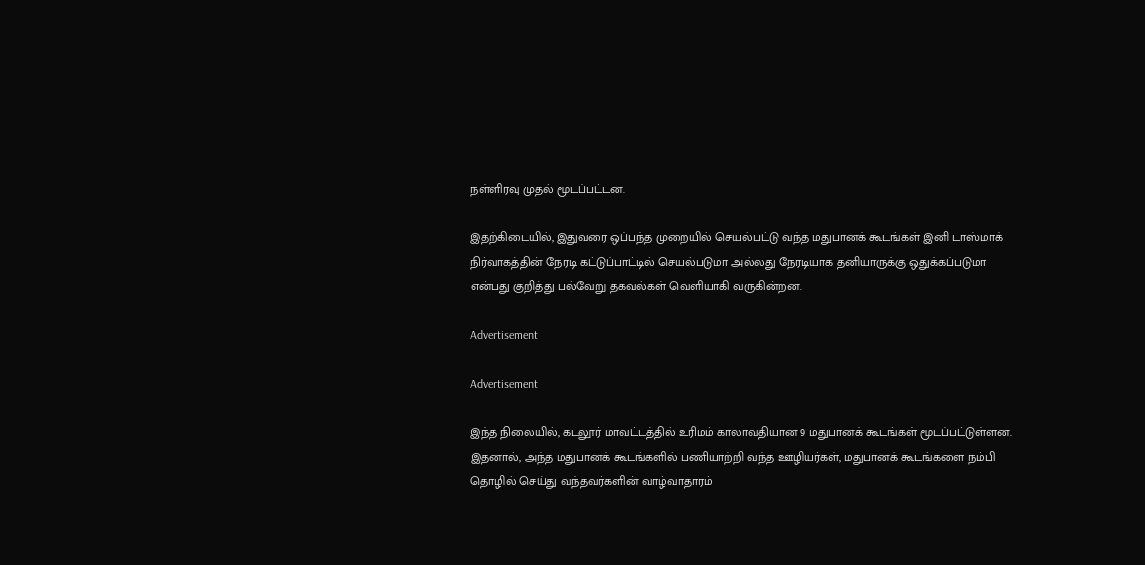நள்ளிரவு முதல் மூடப்பட்டன.

இதற்கிடையில், இதுவரை ஒப்பந்த முறையில் செயல்பட்டு வந்த மதுபானக் கூடங்கள் இனி டாஸ்மாக் நிர்வாகத்தின் நேரடி கட்டுப்பாட்டில் செயல்படுமா அல்லது நேரடியாக தனியாருக்கு ஒதுக்கப்படுமா என்பது குறித்து பல்வேறு தகவல்கள் வெளியாகி வருகின்றன.

Advertisement

Advertisement

இந்த நிலையில், கடலூர் மாவட்டத்தில் உரிமம் காலாவதியான 9 மதுபானக் கூடங்கள் மூடப்பட்டுள்ளன. இதனால், அந்த மதுபானக் கூடங்களில் பணியாற்றி வந்த ஊழியர்கள், மதுபானக் கூடங்களை நம்பி தொழில் செய்து வந்தவர்களின் வாழ்வாதாரம்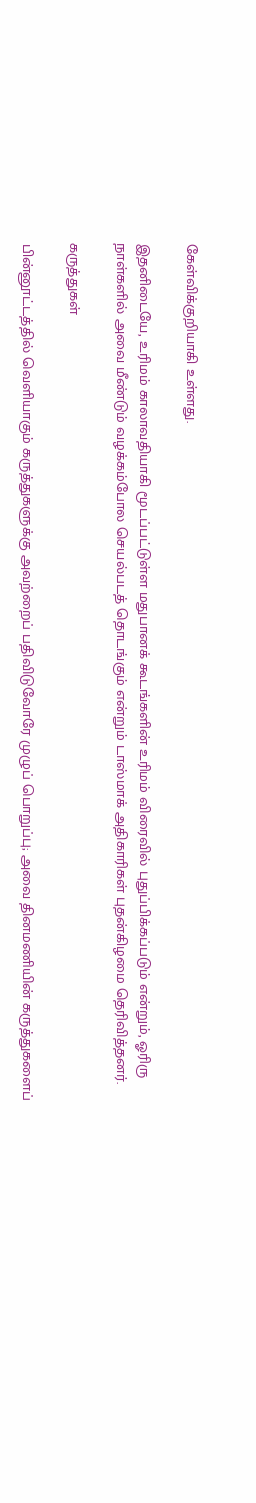கேள்விக்குறியாகி உள்ளது.

இதனிடையே, உரிமம் காலாவதியாகி மூடப்பட்டுள்ள மதுபானக் கூடங்களின் உரிமம் விரைவில் புதுப்பிக்கப்படும் என்றும், ஓரிரு நாள்களில் அவை மீண்டும் வழக்கம்போல செயல்படத் தொடங்கும் என்றும் டாஸ்மாக் அதிகாரிகள் புதன்கிழமை தெரிவித்தனர்.

கருத்துகள்

பின்னூட்டத்தில் வெளியாகும் கருத்துகளுக்கு அவற்றைப் பதிவிடுவோரே முழுப் பொறுப்பு; அவை தினமணியின் கருத்துகளைப்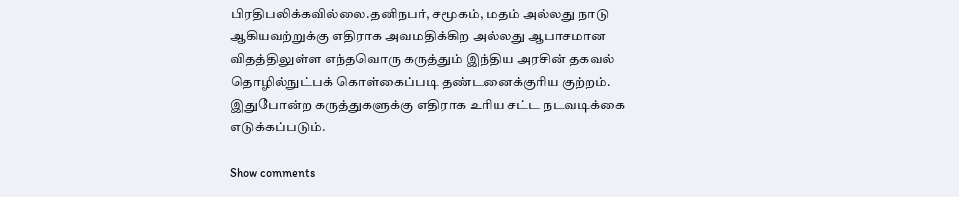பிரதிபலிக்கவில்லை.தனிநபர், சமூகம், மதம் அல்லது நாடு ஆகியவற்றுக்கு எதிராக அவமதிக்கிற அல்லது ஆபாசமான விதத்திலுள்ள எந்தவொரு கருத்தும் இந்திய அரசின் தகவல் தொழில்நுட்பக் கொள்கைப்படி தண்டனைக்குரிய குற்றம். இதுபோன்ற கருத்துகளுக்கு எதிராக உரிய சட்ட நடவடிக்கை எடுக்கப்படும்.

Show comments